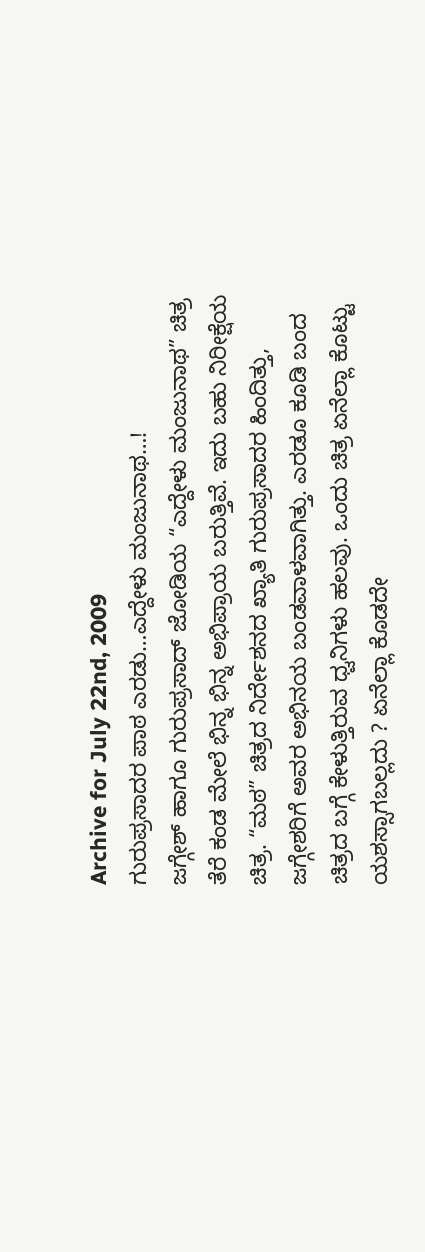Archive for July 22nd, 2009
ಗುರುಪ್ರಸಾದರ ಪಾಠ ಎರಡು…ಎದ್ದೇಳು ಮಂಜುನಾಥ…!
ಜಗ್ಗೇಶ್ ಹಾಗೂ ಗುರುಪ್ರಸಾದ್ ಜೋಡಿಯ “ಎದ್ದೇಳು ಮಂಜುನಾಥ” ಚಿತ್ರ ತೆರೆ ಕಂಡ ಮೇಲೆ ಭಿನ್ನ ಭಿನ್ನ ಅಭಿಪ್ರಾಯ ಬರುತ್ತಿವೆ. ಇದು ಬಹು ನಿರೀಕ್ಷೆಯ ಚಿತ್ರ. “ಮಠ” ಚಿತ್ರದ ನಿರ್ದೇಶನದ ಖ್ಯಾತಿ ಗುರುಪ್ರಸಾದರ ಹಿಂದಿತ್ತು, ಜಗ್ಗೇಶರಿಗೆ ಅವರ ಅಭಿನಯ ಬಂಡವಾಳವಾಗಿತ್ತು. ಎರಡೂ ಕೂಡಿ ಬಂದ ಚಿತ್ರದ ಬಗ್ಗೆ ಕೇಳುತ್ತಿರುವ ಧ್ವನಿಗಳು ಹಲವು. ಒಂದು ಚಿತ್ರ ಏನೆಲ್ಲಾ ಕೊಟ್ಟು ಯಶಸ್ಸಾಗಬಲ್ಲದು ? ಏನೆಲ್ಲಾ ಕೊಡದೇ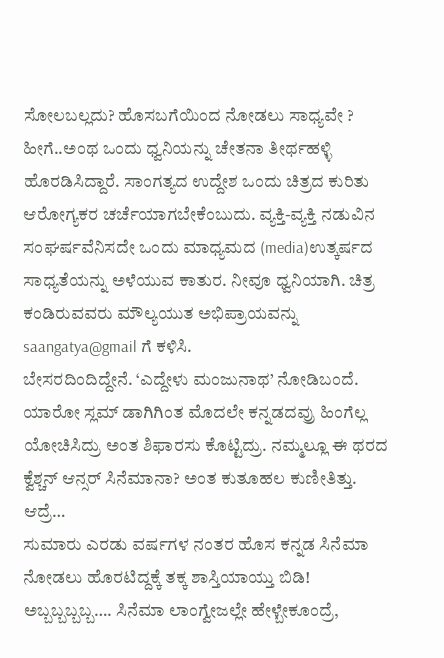ಸೋಲಬಲ್ಲದು? ಹೊಸಬಗೆಯಿಂದ ನೋಡಲು ಸಾಧ್ಯವೇ ? ಹೀಗೆ..ಅಂಥ ಒಂದು ಧ್ವನಿಯನ್ನು ಚೇತನಾ ತೀರ್ಥಹಳ್ಳಿ ಹೊರಡಿಸಿದ್ದಾರೆ. ಸಾಂಗತ್ಯದ ಉದ್ದೇಶ ಒಂದು ಚಿತ್ರದ ಕುರಿತು ಆರೋಗ್ಯಕರ ಚರ್ಚೆಯಾಗಬೇಕೆಂಬುದು. ವ್ಯಕ್ತಿ-ವ್ಯಕ್ತಿ ನಡುವಿನ ಸಂಘರ್ಷವೆನಿಸದೇ ಒಂದು ಮಾಧ್ಯಮದ (media)ಉತ್ಕರ್ಷದ ಸಾಧ್ಯತೆಯನ್ನು ಅಳೆಯುವ ಕಾತುರ. ನೀವೂ ಧ್ವನಿಯಾಗಿ. ಚಿತ್ರ ಕಂಡಿರುವವರು ಮೌಲ್ಯಯುತ ಅಭಿಪ್ರಾಯವನ್ನು saangatya@gmail ಗೆ ಕಳಿಸಿ.
ಬೇಸರದಿಂದಿದ್ದೇನೆ. ‘ಎದ್ದೇಳು ಮಂಜುನಾಥ’ ನೋಡಿಬಂದೆ. ಯಾರೋ ಸ್ಲಮ್ ಡಾಗಿಗಿಂತ ಮೊದಲೇ ಕನ್ನಡದವ್ರು ಹಿಂಗೆಲ್ಲ ಯೋಚಿಸಿದ್ರು ಅಂತ ಶಿಫಾರಸು ಕೊಟ್ಟಿದ್ರು. ನಮ್ಮಲ್ಲೂ ಈ ಥರದ ಕ್ವೆಶ್ಚನ್ ಆನ್ಸರ್ ಸಿನೆಮಾನಾ? ಅಂತ ಕುತೂಹಲ ಕುಣೀತಿತ್ತು. ಆದ್ರೆ…
ಸುಮಾರು ಎರಡು ವರ್ಷಗಳ ನಂತರ ಹೊಸ ಕನ್ನಡ ಸಿನೆಮಾ ನೋಡಲು ಹೊರಟಿದ್ದಕ್ಕೆ ತಕ್ಕ ಶಾಸ್ತಿಯಾಯ್ತು ಬಿಡಿ! ಅಬ್ಬಬ್ಬಬ್ಬಬ್ಬ…. ಸಿನೆಮಾ ಲಾಂಗ್ವೇಜಲ್ಲೇ ಹೇಳ್ಬೇಕೂಂದ್ರೆ,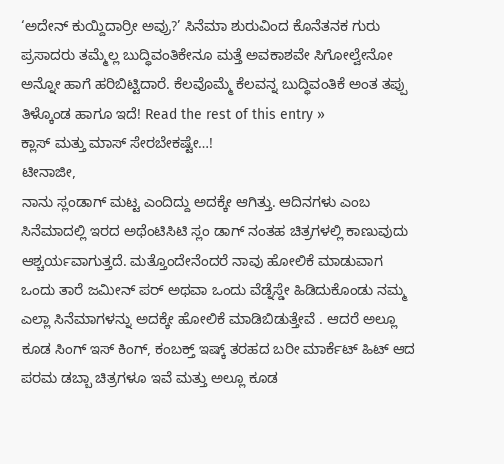‘ಅದೇನ್ ಕುಯ್ದಿದಾರ್ರೀ ಅವ್ರು?’ ಸಿನೆಮಾ ಶುರುವಿಂದ ಕೊನೆತನಕ ಗುರು ಪ್ರಸಾದರು ತಮ್ಮೆಲ್ಲ ಬುದ್ಧಿವಂತಿಕೇನೂ ಮತ್ತೆ ಅವಕಾಶವೇ ಸಿಗೋಲ್ವೇನೋ ಅನ್ನೋ ಹಾಗೆ ಹರಿಬಿಟ್ಟಿದಾರೆ. ಕೆಲವೊಮ್ಮೆ ಕೆಲವನ್ನ ಬುದ್ಧಿವಂತಿಕೆ ಅಂತ ತಪ್ಪು ತಿಳ್ಕೊಂಡ ಹಾಗೂ ಇದೆ! Read the rest of this entry »
ಕ್ಲಾಸ್ ಮತ್ತು ಮಾಸ್ ಸೇರಬೇಕಷ್ಟೇ…!
ಟೀನಾಜೀ,
ನಾನು ಸ್ಲಂಡಾಗ್ ಮಟ್ಟ ಎಂದಿದ್ದು ಅದಕ್ಕೇ ಆಗಿತ್ತು. ಆದಿನಗಳು ಎಂಬ ಸಿನೆಮಾದಲ್ಲಿ ಇರದ ಅಥೆಂಟಿಸಿಟಿ ಸ್ಲಂ ಡಾಗ್ ನಂತಹ ಚಿತ್ರಗಳಲ್ಲಿ ಕಾಣುವುದು ಆಶ್ಚರ್ಯವಾಗುತ್ತದೆ. ಮತ್ತೊಂದೇನೆಂದರೆ ನಾವು ಹೋಲಿಕೆ ಮಾಡುವಾಗ ಒಂದು ತಾರೆ ಜಮೀನ್ ಪರ್ ಅಥವಾ ಒಂದು ವೆಡ್ನೆಸ್ಡೇ ಹಿಡಿದುಕೊಂಡು ನಮ್ಮ ಎಲ್ಲಾ ಸಿನೆಮಾಗಳನ್ನು ಅದಕ್ಕೇ ಹೋಲಿಕೆ ಮಾಡಿಬಿಡುತ್ತೇವೆ . ಆದರೆ ಅಲ್ಲೂ ಕೂಡ ಸಿಂಗ್ ಇಸ್ ಕಿಂಗ್, ಕಂಬಕ್ತ್ ಇಷ್ಕ್ ತರಹದ ಬರೀ ಮಾರ್ಕೆಟ್ ಹಿಟ್ ಆದ ಪರಮ ಡಬ್ಬಾ ಚಿತ್ರಗಳೂ ಇವೆ ಮತ್ತು ಅಲ್ಲೂ ಕೂಡ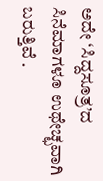ಅದೇ ‘ಸಿದ್ದಸೂತ್ರ’ದ ಸಿನೆಮಾಗಳೂ ಉಥೇಚ್ಛವಾಗಿ ಬರುತ್ತಿವೆ .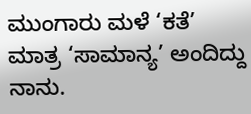ಮುಂಗಾರು ಮಳೆ ‘ಕತೆ’ ಮಾತ್ರ ‘ಸಾಮಾನ್ಯ’ ಅಂದಿದ್ದು ನಾನು.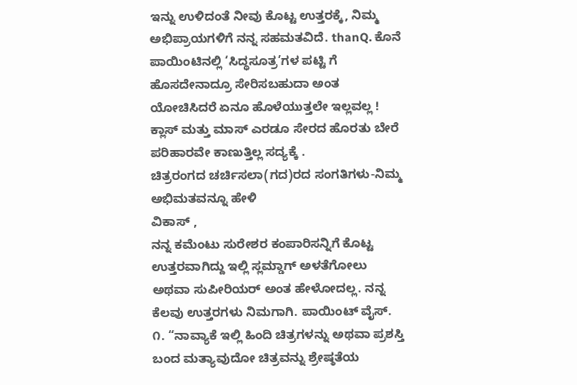ಇನ್ನು ಉಳಿದಂತೆ ನೀವು ಕೊಟ್ಟ ಉತ್ತರಕ್ಕೆ, ನಿಮ್ಮ ಅಭಿಪ್ರಾಯಗಳಿಗೆ ನನ್ನ ಸಹಮತವಿದೆ. thanQ. ಕೊನೆ ಪಾಯಿಂಟಿನಲ್ಲಿ ‘ಸಿದ್ಧಸೂತ್ರ’ಗಳ ಪಟ್ಟಿ ಗೆ ಹೊಸದೇನಾದ್ರೂ ಸೇರಿಸಬಹುದಾ ಅಂತ ಯೋಚಿಸಿದರೆ ಏನೂ ಹೊಳೆಯುತ್ತಲೇ ಇಲ್ಲವಲ್ಲ !
ಕ್ಲಾಸ್ ಮತ್ತು ಮಾಸ್ ಎರಡೂ ಸೇರದ ಹೊರತು ಬೇರೆ ಪರಿಹಾರವೇ ಕಾಣುತ್ತಿಲ್ಲ ಸದ್ಯಕ್ಕೆ .
ಚಿತ್ರರಂಗದ ಚರ್ಚಿಸಲಾ(ಗದ)ರದ ಸಂಗತಿಗಳು-ನಿಮ್ಮ ಅಭಿಮತವನ್ನೂ ಹೇಳಿ
ವಿಕಾಸ್ ,
ನನ್ನ ಕಮೆಂಟು ಸುರೇಶರ ಕಂಪಾರಿಸನ್ನಿಗೆ ಕೊಟ್ಟ ಉತ್ತರವಾಗಿದ್ದು ಇಲ್ಲಿ ಸ್ಲಮ್ಡಾಗ್ ಅಳತೆಗೋಲು ಅಥವಾ ಸುಪೀರಿಯರ್ ಅಂತ ಹೇಳೋದಲ್ಲ. ನನ್ನ ಕೆಲವು ಉತ್ತರಗಳು ನಿಮಗಾಗಿ. ಪಾಯಿಂಟ್ ವೈಸ್.
೧. “ನಾವ್ಯಾಕೆ ಇಲ್ಲಿ ಹಿಂದಿ ಚಿತ್ರಗಳನ್ನು ಅಥವಾ ಪ್ರಶಸ್ತಿ ಬಂದ ಮತ್ಯಾವುದೋ ಚಿತ್ರವನ್ನು ಶ್ರೇಷ್ಠತೆಯ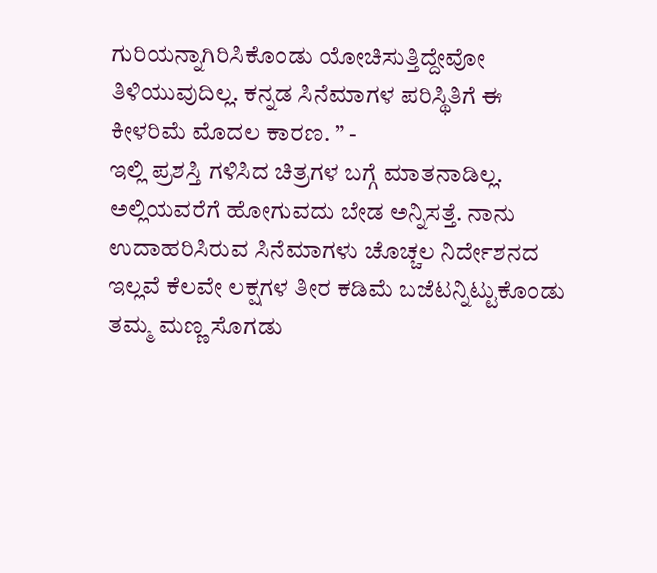ಗುರಿಯನ್ನಾಗಿರಿಸಿಕೊಂಡು ಯೋಚಿಸುತ್ತಿದ್ದೇವೋ ತಿಳಿಯುವುದಿಲ್ಲ. ಕನ್ನಡ ಸಿನೆಮಾಗಳ ಪರಿಸ್ಥಿತಿಗೆ ಈ ಕೀಳರಿಮೆ ಮೊದಲ ಕಾರಣ. ” -
ಇಲ್ಲಿ ಪ್ರಶಸ್ತಿ ಗಳಿಸಿದ ಚಿತ್ರಗಳ ಬಗ್ಗೆ ಮಾತನಾಡಿಲ್ಲ. ಅಲ್ಲಿಯವರೆಗೆ ಹೋಗುವದು ಬೇಡ ಅನ್ನಿಸತ್ತೆ. ನಾನು ಉದಾಹರಿಸಿರುವ ಸಿನೆಮಾಗಳು ಚೊಚ್ಚಲ ನಿರ್ದೇಶನದ ಇಲ್ಲವೆ ಕೆಲವೇ ಲಕ್ಷಗಳ ತೀರ ಕಡಿಮೆ ಬಜೆಟನ್ನಿಟ್ಟುಕೊಂಡು ತಮ್ಮ ಮಣ್ಣ ಸೊಗಡು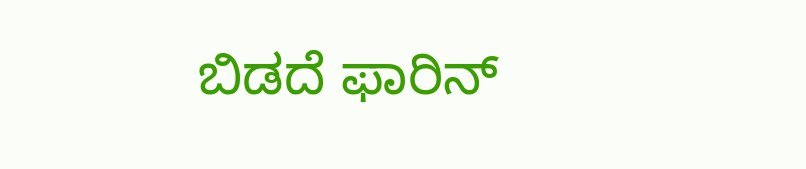ಬಿಡದೆ ಫಾರಿನ್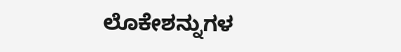ಲೊಕೇಶನ್ನುಗಳ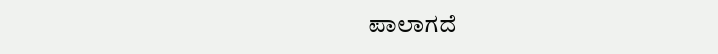ಪಾಲಾಗದೆ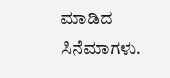ಮಾಡಿದ ಸಿನೆಮಾಗಳು.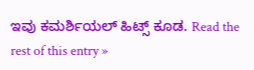ಇವು ಕಮರ್ಶಿಯಲ್ ಹಿಟ್ಸ್ ಕೂಡ. Read the rest of this entry »